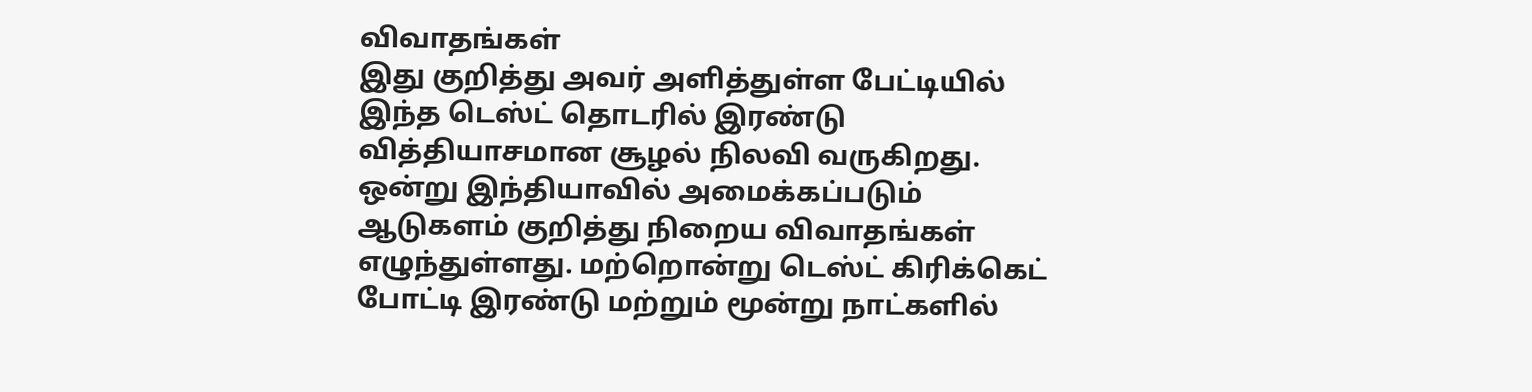விவாதங்கள்
இது குறித்து அவர் அளித்துள்ள பேட்டியில் இந்த டெஸ்ட் தொடரில் இரண்டு வித்தியாசமான சூழல் நிலவி வருகிறது. ஒன்று இந்தியாவில் அமைக்கப்படும் ஆடுகளம் குறித்து நிறைய விவாதங்கள் எழுந்துள்ளது. மற்றொன்று டெஸ்ட் கிரிக்கெட் போட்டி இரண்டு மற்றும் மூன்று நாட்களில்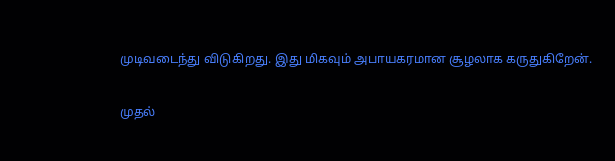முடிவடைந்து விடுகிறது. இது மிகவும் அபாயகரமான சூழலாக கருதுகிறேன்.

முதல்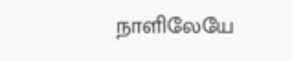நாளிலேயே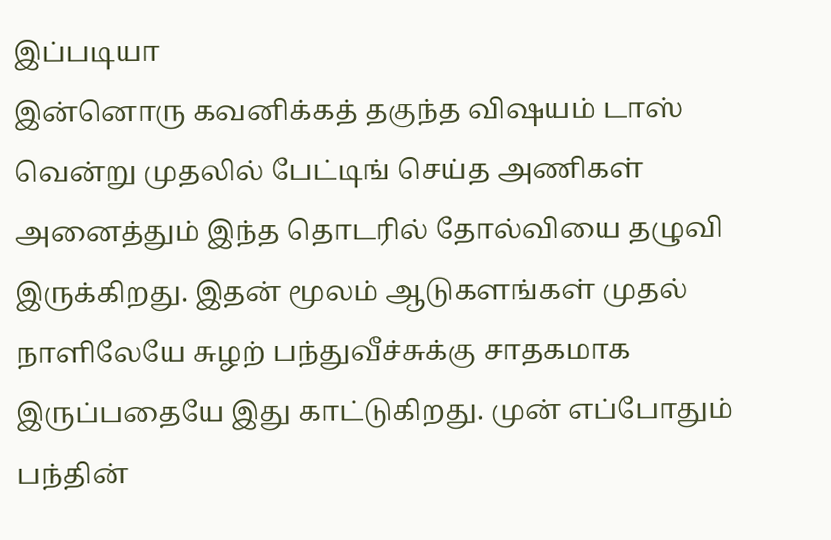இப்படியா
இன்னொரு கவனிக்கத் தகுந்த விஷயம் டாஸ் வென்று முதலில் பேட்டிங் செய்த அணிகள் அனைத்தும் இந்த தொடரில் தோல்வியை தழுவி இருக்கிறது. இதன் மூலம் ஆடுகளங்கள் முதல் நாளிலேயே சுழற் பந்துவீச்சுக்கு சாதகமாக இருப்பதையே இது காட்டுகிறது. முன் எப்போதும் பந்தின்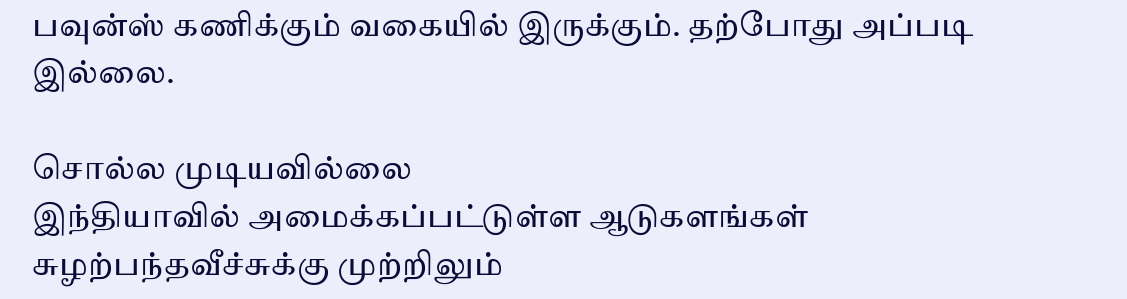பவுன்ஸ் கணிக்கும் வகையில் இருக்கும். தற்போது அப்படி இல்லை.

சொல்ல முடியவில்லை
இந்தியாவில் அமைக்கப்பட்டுள்ள ஆடுகளங்கள் சுழற்பந்தவீச்சுக்கு முற்றிலும்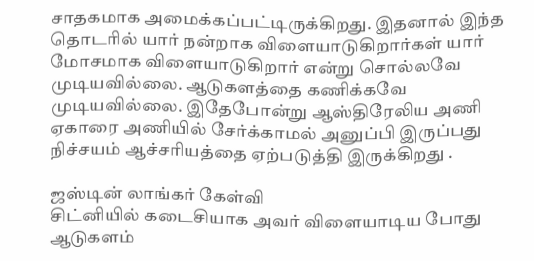சாதகமாக அமைக்கப்பட்டிருக்கிறது. இதனால் இந்த தொடரில் யார் நன்றாக விளையாடுகிறார்கள் யார் மோசமாக விளையாடுகிறார் என்று சொல்லவே முடியவில்லை. ஆடுகளத்தை கணிக்கவே முடியவில்லை. இதேபோன்று ஆஸ்திரேலிய அணி ஏகாரை அணியில் சேர்க்காமல் அனுப்பி இருப்பது நிச்சயம் ஆச்சரியத்தை ஏற்படுத்தி இருக்கிறது .

ஜஸ்டின் லாங்கர் கேள்வி
சிட்னியில் கடைசியாக அவர் விளையாடிய போது ஆடுகளம்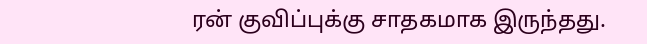ரன் குவிப்புக்கு சாதகமாக இருந்தது.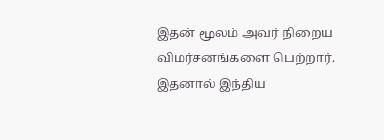இதன் மூலம் அவர் நிறைய விமர்சனங்களை பெற்றார். இதனால் இந்திய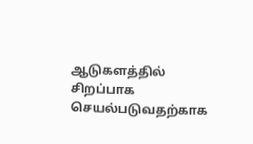ஆடுகளத்தில் சிறப்பாக செயல்படுவதற்காக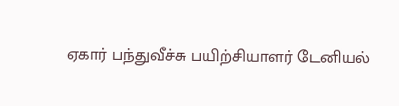ஏகார் பந்துவீச்சு பயிற்சியாளர் டேனியல்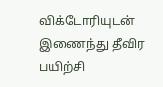விக்டோரியுடன் இணைந்து தீவிர பயிற்சி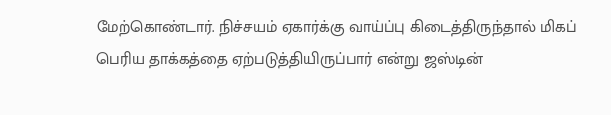மேற்கொண்டார். நிச்சயம் ஏகார்க்கு வாய்ப்பு கிடைத்திருந்தால் மிகப் பெரிய தாக்கத்தை ஏற்படுத்தியிருப்பார் என்று ஜஸ்டின்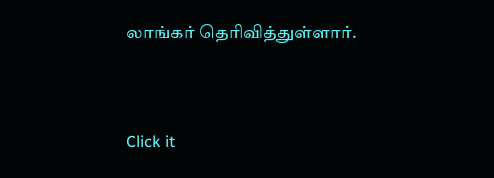லாங்கர் தெரிவித்துள்ளார்.


Click it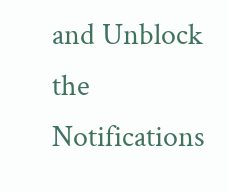and Unblock the Notifications